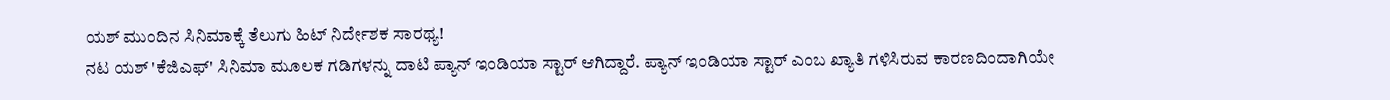ಯಶ್ ಮುಂದಿನ ಸಿನಿಮಾಕ್ಕೆ ತೆಲುಗು ಹಿಟ್ ನಿರ್ದೇಶಕ ಸಾರಥ್ಯ!
ನಟ ಯಶ್ 'ಕೆಜಿಎಫ್' ಸಿನಿಮಾ ಮೂಲಕ ಗಡಿಗಳನ್ನು ದಾಟಿ ಪ್ಯಾನ್ ಇಂಡಿಯಾ ಸ್ಟಾರ್ ಆಗಿದ್ದಾರೆ. ಪ್ಯಾನ್ ಇಂಡಿಯಾ ಸ್ಟಾರ್ ಎಂಬ ಖ್ಯಾತಿ ಗಳಿಸಿರುವ ಕಾರಣದಿಂದಾಗಿಯೇ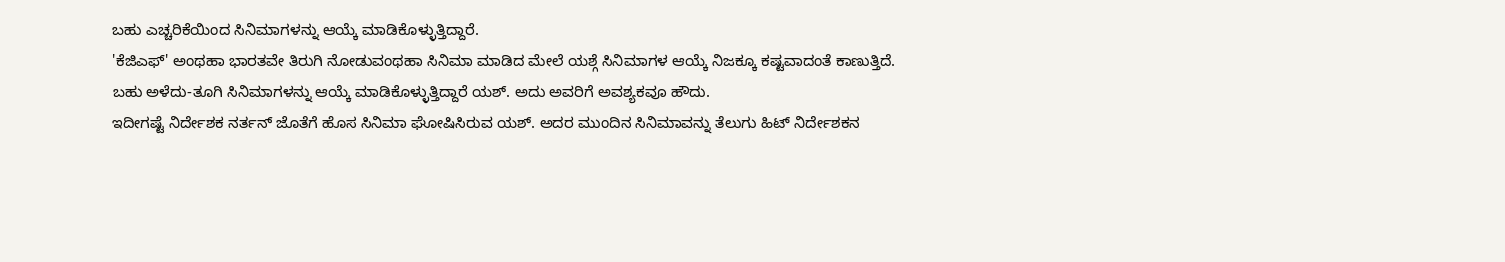ಬಹು ಎಚ್ಚರಿಕೆಯಿಂದ ಸಿನಿಮಾಗಳನ್ನು ಆಯ್ಕೆ ಮಾಡಿಕೊಳ್ಳುತ್ತಿದ್ದಾರೆ.
'ಕೆಜಿಎಫ್' ಅಂಥಹಾ ಭಾರತವೇ ತಿರುಗಿ ನೋಡುವಂಥಹಾ ಸಿನಿಮಾ ಮಾಡಿದ ಮೇಲೆ ಯಶ್ಗೆ ಸಿನಿಮಾಗಳ ಆಯ್ಕೆ ನಿಜಕ್ಕೂ ಕಷ್ಟವಾದಂತೆ ಕಾಣುತ್ತಿದೆ. ಬಹು ಅಳೆದು-ತೂಗಿ ಸಿನಿಮಾಗಳನ್ನು ಆಯ್ಕೆ ಮಾಡಿಕೊಳ್ಳುತ್ತಿದ್ದಾರೆ ಯಶ್. ಅದು ಅವರಿಗೆ ಅವಶ್ಯಕವೂ ಹೌದು.
ಇದೀಗಷ್ಟೆ ನಿರ್ದೇಶಕ ನರ್ತನ್ ಜೊತೆಗೆ ಹೊಸ ಸಿನಿಮಾ ಘೋಷಿಸಿರುವ ಯಶ್. ಅದರ ಮುಂದಿನ ಸಿನಿಮಾವನ್ನು ತೆಲುಗು ಹಿಟ್ ನಿರ್ದೇಶಕನ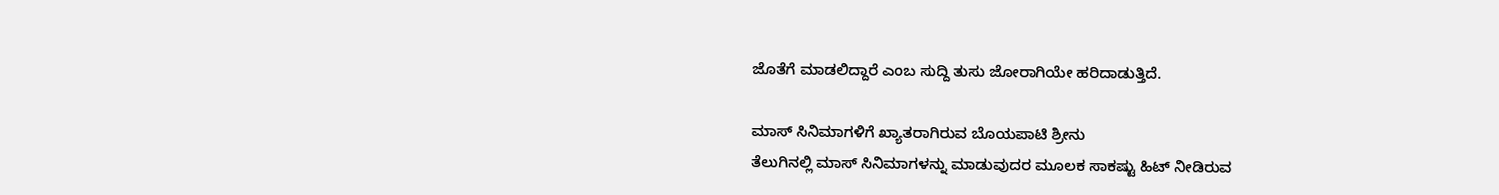ಜೊತೆಗೆ ಮಾಡಲಿದ್ದಾರೆ ಎಂಬ ಸುದ್ದಿ ತುಸು ಜೋರಾಗಿಯೇ ಹರಿದಾಡುತ್ತಿದೆ.

ಮಾಸ್ ಸಿನಿಮಾಗಳಿಗೆ ಖ್ಯಾತರಾಗಿರುವ ಬೊಯಪಾಟಿ ಶ್ರೀನು
ತೆಲುಗಿನಲ್ಲಿ ಮಾಸ್ ಸಿನಿಮಾಗಳನ್ನು ಮಾಡುವುದರ ಮೂಲಕ ಸಾಕಷ್ಟು ಹಿಟ್ ನೀಡಿರುವ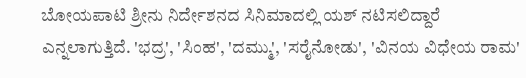ಬೋಯಪಾಟಿ ಶ್ರೀನು ನಿರ್ದೇಶನದ ಸಿನಿಮಾದಲ್ಲಿ ಯಶ್ ನಟಿಸಲಿದ್ದಾರೆ ಎನ್ನಲಾಗುತ್ತಿದೆ. 'ಭದ್ರ', 'ಸಿಂಹ', 'ದಮ್ಮು', 'ಸರೈನೋಡು', 'ವಿನಯ ವಿಧೇಯ ರಾಮ'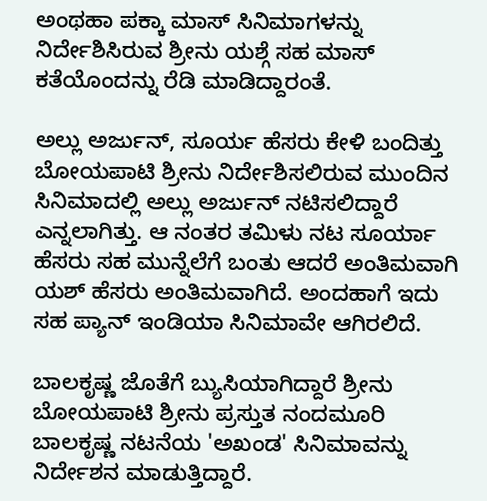ಅಂಥಹಾ ಪಕ್ಕಾ ಮಾಸ್ ಸಿನಿಮಾಗಳನ್ನು ನಿರ್ದೇಶಿಸಿರುವ ಶ್ರೀನು ಯಶ್ಗೆ ಸಹ ಮಾಸ್ ಕತೆಯೊಂದನ್ನು ರೆಡಿ ಮಾಡಿದ್ದಾರಂತೆ.

ಅಲ್ಲು ಅರ್ಜುನ್, ಸೂರ್ಯ ಹೆಸರು ಕೇಳಿ ಬಂದಿತ್ತು
ಬೋಯಪಾಟಿ ಶ್ರೀನು ನಿರ್ದೇಶಿಸಲಿರುವ ಮುಂದಿನ ಸಿನಿಮಾದಲ್ಲಿ ಅಲ್ಲು ಅರ್ಜುನ್ ನಟಿಸಲಿದ್ದಾರೆ ಎನ್ನಲಾಗಿತ್ತು. ಆ ನಂತರ ತಮಿಳು ನಟ ಸೂರ್ಯಾ ಹೆಸರು ಸಹ ಮುನ್ನೆಲೆಗೆ ಬಂತು ಆದರೆ ಅಂತಿಮವಾಗಿ ಯಶ್ ಹೆಸರು ಅಂತಿಮವಾಗಿದೆ. ಅಂದಹಾಗೆ ಇದು ಸಹ ಪ್ಯಾನ್ ಇಂಡಿಯಾ ಸಿನಿಮಾವೇ ಆಗಿರಲಿದೆ.

ಬಾಲಕೃಷ್ಣ ಜೊತೆಗೆ ಬ್ಯುಸಿಯಾಗಿದ್ದಾರೆ ಶ್ರೀನು
ಬೋಯಪಾಟಿ ಶ್ರೀನು ಪ್ರಸ್ತುತ ನಂದಮೂರಿ ಬಾಲಕೃಷ್ಣ ನಟನೆಯ 'ಅಖಂಡ' ಸಿನಿಮಾವನ್ನು ನಿರ್ದೇಶನ ಮಾಡುತ್ತಿದ್ದಾರೆ.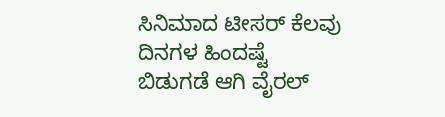ಸಿನಿಮಾದ ಟೀಸರ್ ಕೆಲವು ದಿನಗಳ ಹಿಂದಷ್ಟೆ ಬಿಡುಗಡೆ ಆಗಿ ವೈರಲ್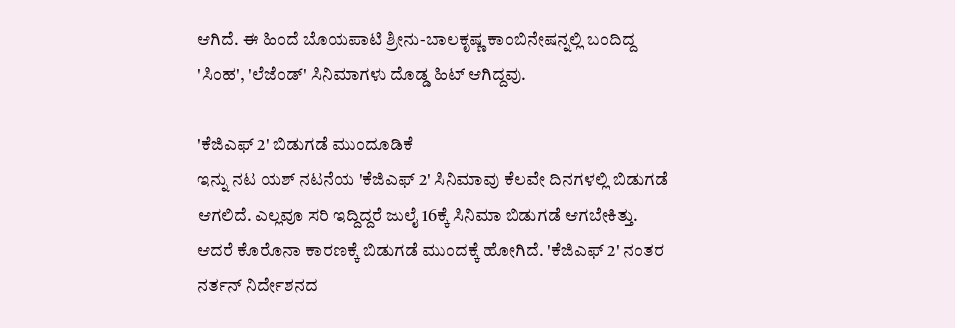ಆಗಿದೆ. ಈ ಹಿಂದೆ ಬೊಯಪಾಟಿ ಶ್ರೀನು-ಬಾಲಕೃಷ್ಣ ಕಾಂಬಿನೇಷನ್ನಲ್ಲಿ ಬಂದಿದ್ದ 'ಸಿಂಹ', 'ಲೆಜೆಂಡ್' ಸಿನಿಮಾಗಳು ದೊಡ್ಡ ಹಿಟ್ ಆಗಿದ್ದವು.

'ಕೆಜಿಎಫ್ 2' ಬಿಡುಗಡೆ ಮುಂದೂಡಿಕೆ
ಇನ್ನು ನಟ ಯಶ್ ನಟನೆಯ 'ಕೆಜಿಎಫ್ 2' ಸಿನಿಮಾವು ಕೆಲವೇ ದಿನಗಳಲ್ಲಿ ಬಿಡುಗಡೆ ಆಗಲಿದೆ. ಎಲ್ಲವೂ ಸರಿ ಇದ್ದಿದ್ದರೆ ಜುಲೈ 16ಕ್ಕೆ ಸಿನಿಮಾ ಬಿಡುಗಡೆ ಆಗಬೇಕಿತ್ತು. ಆದರೆ ಕೊರೊನಾ ಕಾರಣಕ್ಕೆ ಬಿಡುಗಡೆ ಮುಂದಕ್ಕೆ ಹೋಗಿದೆ. 'ಕೆಜಿಎಫ್ 2' ನಂತರ ನರ್ತನ್ ನಿರ್ದೇಶನದ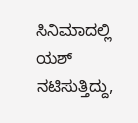ಸಿನಿಮಾದಲ್ಲಿ ಯಶ್ ನಟಿಸುತ್ತಿದ್ದು,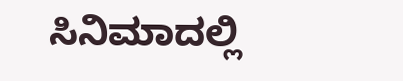ಸಿನಿಮಾದಲ್ಲಿ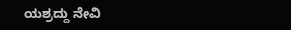ಯಶ್ರದ್ದು ನೇವಿ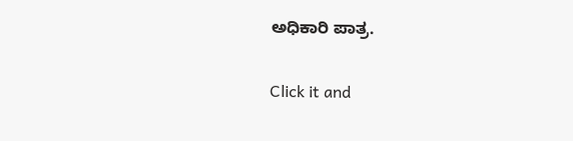ಅಧಿಕಾರಿ ಪಾತ್ರ.


Click it and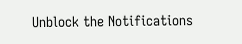Unblock the Notifications